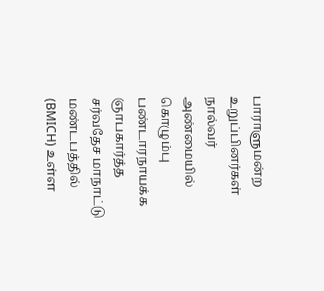பாராளுமன்ற உறுப்பினர்கள் நால்வர் அண்மையில் கொழும்பு பண்டாரநாயக்க ஞாபகார்த்த சர்வதேச மாநாட்டு மண்டபத்தில் (BMICH) உள்ள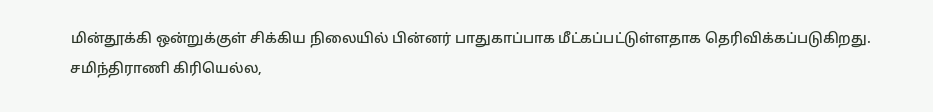மின்தூக்கி ஒன்றுக்குள் சிக்கிய நிலையில் பின்னர் பாதுகாப்பாக மீட்கப்பட்டுள்ளதாக தெரிவிக்கப்படுகிறது.
சமிந்திராணி கிரியெல்ல,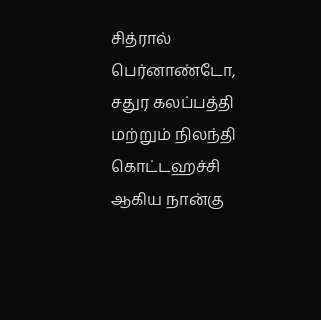சித்ரால் பெர்னாண்டோ, சதுர கலப்பத்தி மற்றும் நிலந்தி கொட்டஹச்சி ஆகிய நான்கு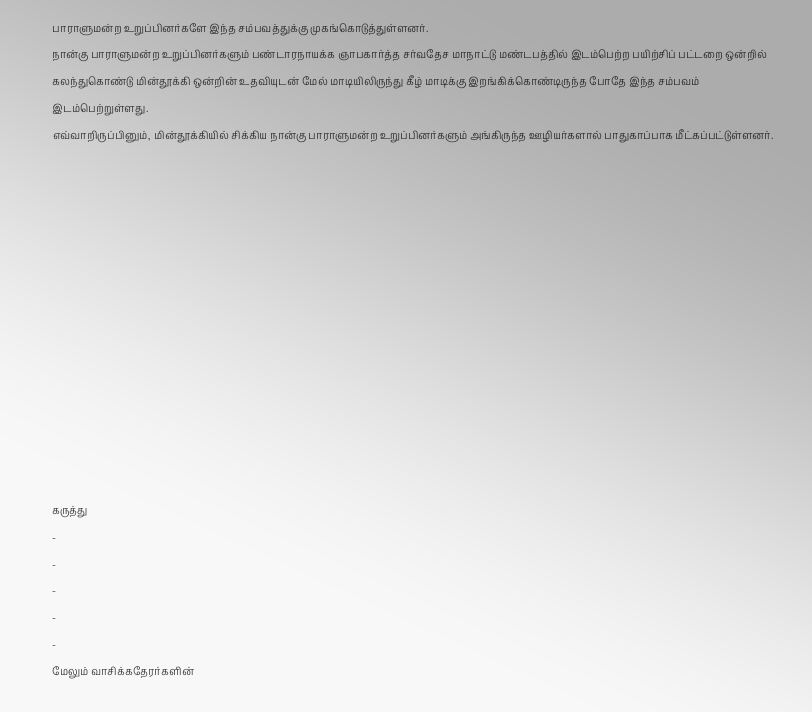பாராளுமன்ற உறுப்பினர்களே இந்த சம்பவத்துக்கு முகங்கொடுத்துள்ளனர்.
நான்கு பாராளுமன்ற உறுப்பினர்களும் பண்டாரநாயக்க ஞாபகார்த்த சர்வதேச மாநாட்டு மண்டபத்தில் இடம்பெற்ற பயிற்சிப் பட்டறை ஒன்றில் கலந்துகொண்டு மின்தூக்கி ஒன்றின் உதவியுடன் மேல் மாடியிலிருந்து கீழ் மாடிக்கு இறங்கிக்கொண்டிருந்த போதே இந்த சம்பவம் இடம்பெற்றுள்ளது.
எவ்வாறிருப்பினும், மின்தூக்கியில் சிக்கிய நான்கு பாராளுமன்ற உறுப்பினர்களும் அங்கிருந்த ஊழியர்களால் பாதுகாப்பாக மீட்கப்பட்டுள்ளனர்.













கருத்து
-
-
-
-
-
மேலும் வாசிக்கதேரர்களின்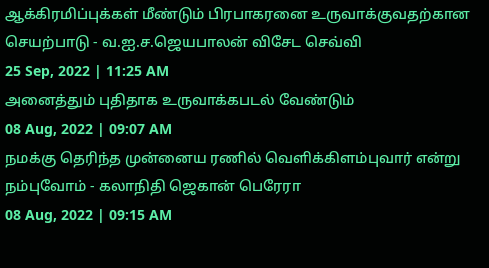ஆக்கிரமிப்புக்கள் மீண்டும் பிரபாகரனை உருவாக்குவதற்கான செயற்பாடு - வ.ஐ.ச.ஜெயபாலன் விசேட செவ்வி
25 Sep, 2022 | 11:25 AM
அனைத்தும் புதிதாக உருவாக்கபடல் வேண்டும்
08 Aug, 2022 | 09:07 AM
நமக்கு தெரிந்த முன்னைய ரணில் வெளிக்கிளம்புவார் என்று நம்புவோம் - கலாநிதி ஜெகான் பெரேரா
08 Aug, 2022 | 09:15 AM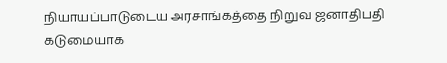நியாயப்பாடுடைய அரசாங்கத்தை நிறுவ ஜனாதிபதி கடுமையாக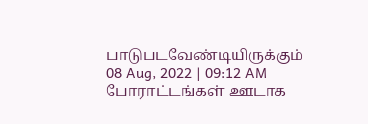பாடுபடவேண்டியிருக்கும்
08 Aug, 2022 | 09:12 AM
போராட்டங்கள் ஊடாக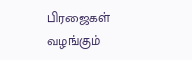பிரஜைகள் வழங்கும்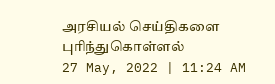அரசியல் செய்திகளை புரிந்துகொள்ளல்
27 May, 2022 | 11:24 AM